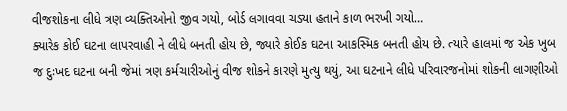વીજશોકના લીધે ત્રણ વ્યક્તિઓનો જીવ ગયો, બોર્ડ લગાવવા ચડ્યા હતાને કાળ ભરખી ગયો…
ક્યારેક કોઈ ઘટના લાપરવાહી ને લીધે બનતી હોય છે, જ્યારે કોઈક ઘટના આકસ્મિક બનતી હોય છે. ત્યારે હાલમાં જ એક ખુબ જ દુઃખદ ઘટના બની જેમાં ત્રણ કર્મચારીઓનું વીજ શોકને કારણે મુત્યુ થયું, આ ઘટનાને લીધે પરિવારજનોમાં શોકની લાગણીઓ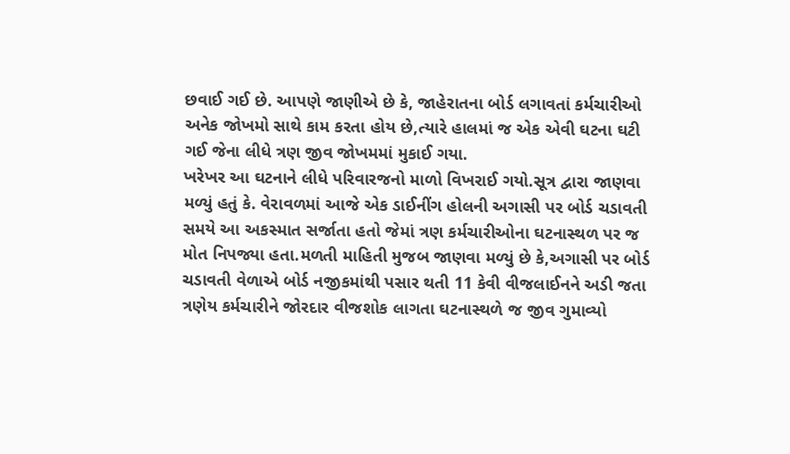છવાઈ ગઈ છે. આપણે જાણીએ છે કે, જાહેરાતના બોર્ડ લગાવતાં કર્મચારીઓ અનેક જોખમો સાથે કામ કરતા હોય છે,ત્યારે હાલમાં જ એક એવી ઘટના ઘટી ગઈ જેના લીધે ત્રણ જીવ જોખમમાં મુકાઈ ગયા.
ખરેખર આ ઘટનાને લીધે પરિવારજનો માળો વિખરાઈ ગયો.સૂત્ર દ્વારા જાણવા મળ્યું હતું કે. વેરાવળમાં આજે એક ડાઈનીંગ હોલની અગાસી પર બોર્ડ ચડાવતી સમયે આ અકસ્માત સર્જાતા હતો જેમાં ત્રણ કર્મચારીઓના ઘટનાસ્થળ પર જ મોત નિપજ્યા હતા.મળતી માહિતી મુજબ જાણવા મળ્યું છે કે,અગાસી પર બોર્ડ ચડાવતી વેળાએ બોર્ડ નજીકમાંથી પસાર થતી 11 કેવી વીજલાઈનને અડી જતા ત્રણેય કર્મચારીને જોરદાર વીજશોક લાગતા ઘટનાસ્થળે જ જીવ ગુમાવ્યો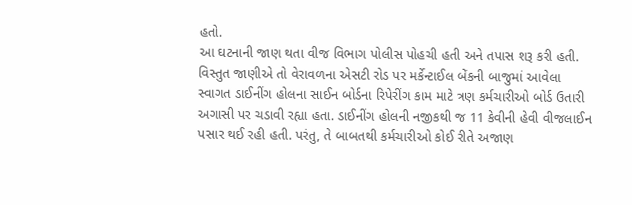હતો.
આ ઘટનાની જાણ થતા વીજ વિભાગ પોલીસ પોહચી હતી અને તપાસ શરૂ કરી હતી. વિસ્તુત જાણીએ તો વેરાવળના એસટી રોડ પર મર્કેન્ટાઈલ બેંકની બાજુમાં આવેલા સ્વાગત ડાઈનીંગ હોલના સાઈન બોર્ડના રિપેરીંગ કામ માટે ત્રણ કર્મચારીઓ બોર્ડ ઉતારી અગાસી પર ચડાવી રહ્યા હતા. ડાઈનીંગ હોલની નજીકથી જ 11 કેવીની હેવી વીજલાઈન પસાર થઈ રહી હતી. પરંતુ, તે બાબતથી કર્મચારીઓ કોઈ રીતે અજાણ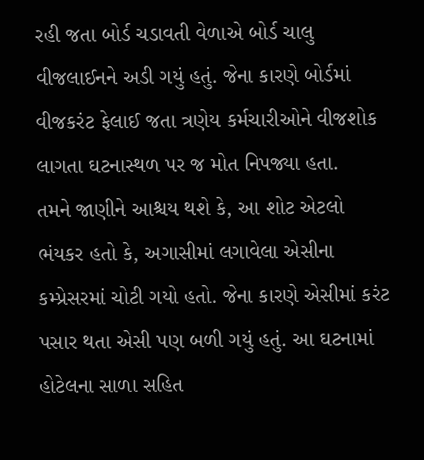રહી જતા બોર્ડ ચડાવતી વેળાએ બોર્ડ ચાલુ વીજલાઈનને અડી ગયું હતું. જેના કારણે બોર્ડમાં વીજકરંટ ફેલાઈ જતા ત્રણેય કર્મચારીઓને વીજશોક લાગતા ઘટનાસ્થળ પર જ મોત નિપજ્યા હતા.
તમને જાણીને આશ્ચય થશે કે, આ શોટ એટલો ભંયકર હતો કે, અગાસીમાં લગાવેલા એસીના કમ્પ્રેસરમાં ચોટી ગયો હતો. જેના કારણે એસીમાં કરંટ પસાર થતા એસી પણ બળી ગયું હતું. આ ઘટનામાં હોટેલના સાળા સહિત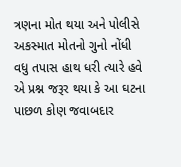ત્રણના મોત થયા અને પોલીસે અકસ્માત મોતનો ગુનો નોંધી વધુ તપાસ હાથ ધરી ત્યારે હવે એ પ્રશ્ન જરૂર થયા કે આ ઘટના પાછળ કોણ જવાબદાર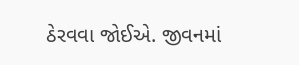ઠેરવવા જોઈએ. જીવનમાં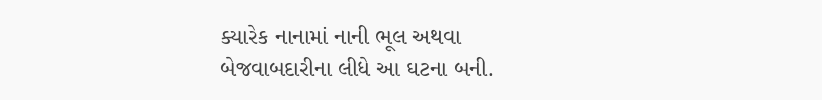ક્યારેક નાનામાં નાની ભૂલ અથવા બેજવાબદારીના લીધે આ ઘટના બની.